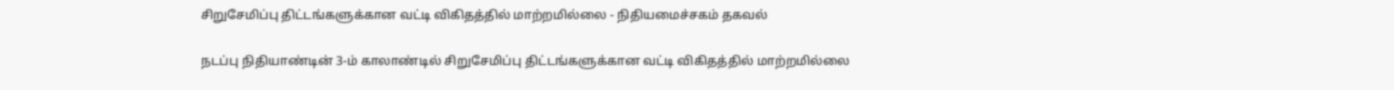சிறுசேமிப்பு திட்டங்களுக்கான வட்டி விகிதத்தில் மாற்றமில்லை - நிதியமைச்சகம் தகவல்

நடப்பு நிதியாண்டின் 3-ம் காலாண்டில் சிறுசேமிப்பு திட்டங்களுக்கான வட்டி விகிதத்தில் மாற்றமில்லை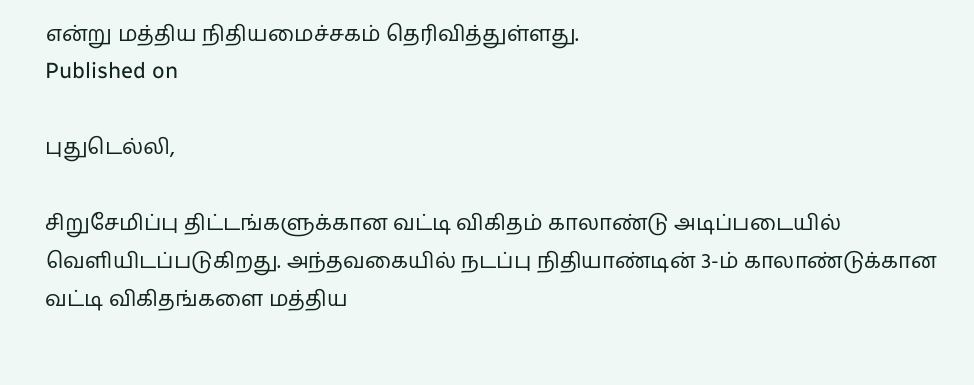என்று மத்திய நிதியமைச்சகம் தெரிவித்துள்ளது.
Published on

புதுடெல்லி,

சிறுசேமிப்பு திட்டங்களுக்கான வட்டி விகிதம் காலாண்டு அடிப்படையில் வெளியிடப்படுகிறது. அந்தவகையில் நடப்பு நிதியாண்டின் 3-ம் காலாண்டுக்கான வட்டி விகிதங்களை மத்திய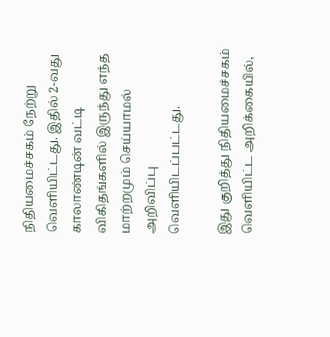நிதியமைச்சகம் நேற்று வெளியிட்டது. இதில் 2-வது காலாண்டின் வட்டி விகிதங்களில் இருந்து எந்த மாற்றமும் செய்யாமல் அறிவிப்பு வெளியிடப்பட்டது.

இது குறித்து நிதியமைச்சகம் வெளியிட்ட அறிக்கையில்,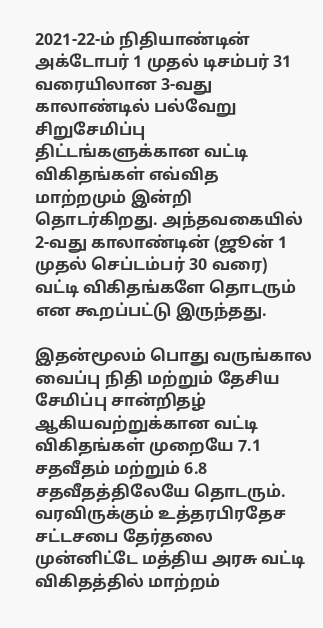2021-22-ம் நிதியாண்டின் அக்டோபர் 1 முதல் டிசம்பர் 31 வரையிலான 3-வது காலாண்டில் பல்வேறு சிறுசேமிப்பு திட்டங்களுக்கான வட்டி விகிதங்கள் எவ்வித மாற்றமும் இன்றி தொடர்கிறது. அந்தவகையில் 2-வது காலாண்டின் (ஜூன் 1 முதல் செப்டம்பர் 30 வரை) வட்டி விகிதங்களே தொடரும் என கூறப்பட்டு இருந்தது.

இதன்மூலம் பொது வருங்கால வைப்பு நிதி மற்றும் தேசிய சேமிப்பு சான்றிதழ் ஆகியவற்றுக்கான வட்டி விகிதங்கள் முறையே 7.1 சதவீதம் மற்றும் 6.8 சதவீதத்திலேயே தொடரும். வரவிருக்கும் உத்தரபிரதேச சட்டசபை தேர்தலை முன்னிட்டே மத்திய அரசு வட்டி விகிதத்தில் மாற்றம்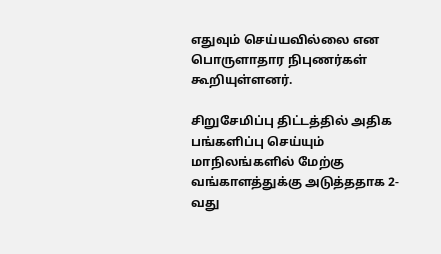எதுவும் செய்யவில்லை என பொருளாதார நிபுணர்கள் கூறியுள்ளனர்.

சிறுசேமிப்பு திட்டத்தில் அதிக பங்களிப்பு செய்யும் மாநிலங்களில் மேற்கு வங்காளத்துக்கு அடுத்ததாக 2-வது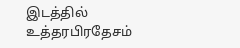இடத்தில் உத்தரபிரதேசம்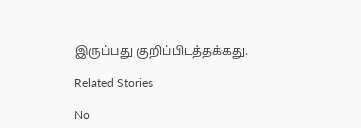இருப்பது குறிப்பிடத்தக்கது.

Related Stories

No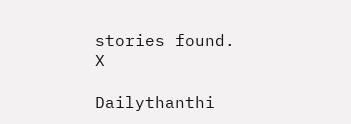stories found.
X

Dailythanthi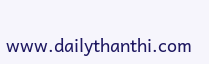www.dailythanthi.com